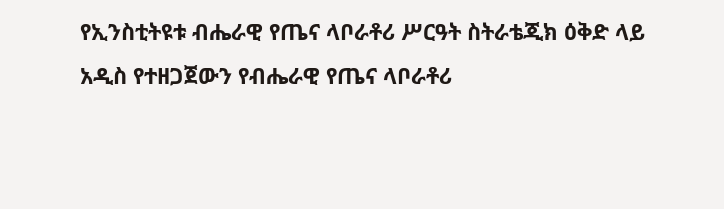የኢንስቲትዩቱ ብሔራዊ የጤና ላቦራቶሪ ሥርዓት ስትራቴጂክ ዕቅድ ላይ አዲስ የተዘጋጀውን የብሔራዊ የጤና ላቦራቶሪ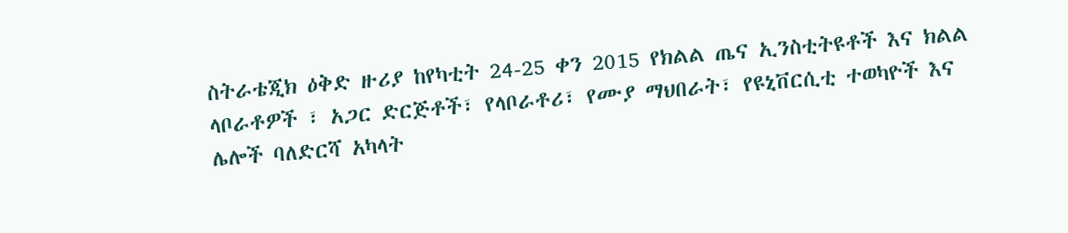ስትራቴጂክ ዕቅድ ዙሪያ ከየካቲት 24-25 ቀን 2015 የክልል ጤና ኢንስቲትዩቶች እና ክልል ላቦራቶዎች ፣ አጋር ድርጅቶች፣ የላቦራቶሪ፣ የሙያ ማህበራት፣ የዩኒቨርሲቲ ተወካዮች እና ሌሎች ባለድርሻ አካላት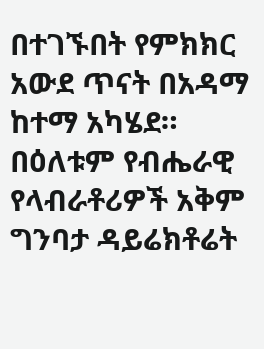በተገኙበት የምክክር አውደ ጥናት በአዳማ ከተማ አካሄደ። በዕለቱም የብሔራዊ የላብራቶሪዎች አቅም ግንባታ ዳይሬክቶሬት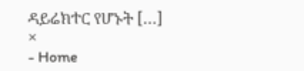ዳይሬክተር የሆኑት […]
×
- Home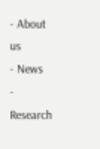- About us
- News
- Research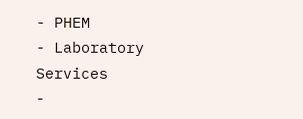- PHEM
- Laboratory Services
-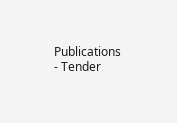Publications
- Tender